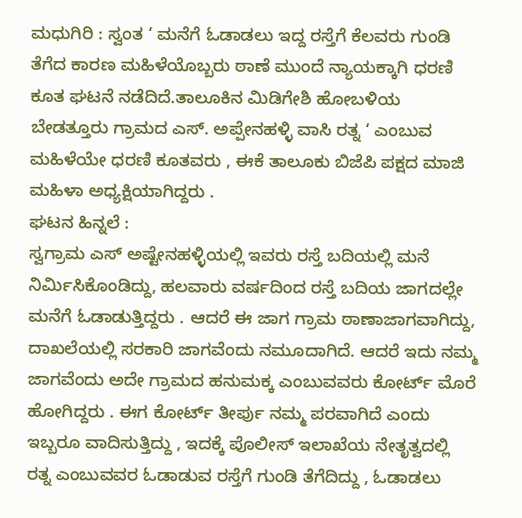ಮಧುಗಿರಿ : ಸ್ವಂತ ‘ ಮನೆಗೆ ಓಡಾಡಲು ಇದ್ದ ರಸ್ತೆಗೆ ಕೆಲವರು ಗುಂಡಿ ತೆಗೆದ ಕಾರಣ ಮಹಿಳೆಯೊಬ್ಬರು ಠಾಣೆ ಮುಂದೆ ನ್ಯಾಯಕ್ಕಾಗಿ ಧರಣಿ ಕೂತ ಘಟನೆ ನಡೆದಿದೆ.ತಾಲೂಕಿನ ಮಿಡಿಗೇಶಿ ಹೋಬಳಿಯ ಬೇಡತ್ತೂರು ಗ್ರಾಮದ ಎಸ್. ಅಪ್ಪೇನಹಳ್ಳಿ ವಾಸಿ ರತ್ನ ‘ ಎಂಬುವ ಮಹಿಳೆಯೇ ಧರಣಿ ಕೂತವರು , ಈಕೆ ತಾಲೂಕು ಬಿಜೆಪಿ ಪಕ್ಷದ ಮಾಜಿ ಮಹಿಳಾ ಅಧ್ಯಕ್ಷಿಯಾಗಿದ್ದರು .
ಘಟನ ಹಿನ್ನಲೆ :
ಸ್ವಗ್ರಾಮ ಎಸ್ ಅಷ್ಟೇನಹಳ್ಳಿಯಲ್ಲಿ ಇವರು ರಸ್ತೆ ಬದಿಯಲ್ಲಿ ಮನೆ ನಿರ್ಮಿಸಿಕೊಂಡಿದ್ದು, ಹಲವಾರು ವರ್ಷದಿಂದ ರಸ್ತೆ ಬದಿಯ ಜಾಗದಲ್ಲೇ ಮನೆಗೆ ಓಡಾಡುತ್ತಿದ್ದರು . ಆದರೆ ಈ ಜಾಗ ಗ್ರಾಮ ಠಾಣಾಜಾಗವಾಗಿದ್ದು, ದಾಖಲೆಯಲ್ಲಿ ಸರಕಾರಿ ಜಾಗವೆಂದು ನಮೂದಾಗಿದೆ. ಆದರೆ ಇದು ನಮ್ಮ ಜಾಗವೆಂದು ಅದೇ ಗ್ರಾಮದ ಹನುಮಕ್ಕ ಎಂಬುವವರು ಕೋರ್ಟ್ ಮೊರೆ ಹೋಗಿದ್ದರು . ಈಗ ಕೋರ್ಟ್ ತೀರ್ಪು ನಮ್ಮ ಪರವಾಗಿದೆ ಎಂದು ಇಬ್ಬರೂ ವಾದಿಸುತ್ತಿದ್ದು , ಇದಕ್ಕೆ ಪೊಲೀಸ್ ಇಲಾಖೆಯ ನೇತೃತ್ವದಲ್ಲಿ ರತ್ನ ಎಂಬುವವರ ಓಡಾಡುವ ರಸ್ತೆಗೆ ಗುಂಡಿ ತೆಗೆದಿದ್ದು , ಓಡಾಡಲು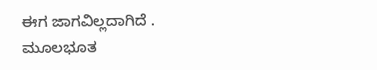ಈಗ ಜಾಗವಿಲ್ಲದಾಗಿದೆ .
ಮೂಲಭೂತ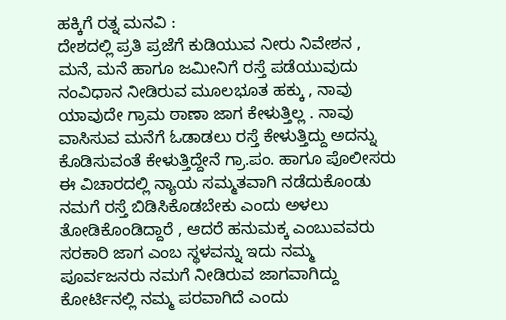ಹಕ್ಕಿಗೆ ರತ್ನ ಮನವಿ :
ದೇಶದಲ್ಲಿ ಪ್ರತಿ ಪ್ರಜೆಗೆ ಕುಡಿಯುವ ನೀರು ನಿವೇಶನ , ಮನೆ, ಮನೆ ಹಾಗೂ ಜಮೀನಿಗೆ ರಸ್ತೆ ಪಡೆಯುವುದು ನಂವಿಧಾನ ನೀಡಿರುವ ಮೂಲಭೂತ ಹಕ್ಕು , ನಾವು ಯಾವುದೇ ಗ್ರಾಮ ಠಾಣಾ ಜಾಗ ಕೇಳುತ್ತಿಲ್ಲ . ನಾವು ವಾಸಿಸುವ ಮನೆಗೆ ಓಡಾಡಲು ರಸ್ತೆ ಕೇಳುತ್ತಿದ್ದು ಅದನ್ನು ಕೊಡಿಸುವಂತೆ ಕೇಳುತ್ತಿದ್ದೇನೆ ಗ್ರಾ.ಪಂ. ಹಾಗೂ ಪೊಲೀಸರು ಈ ವಿಚಾರದಲ್ಲಿ ನ್ಯಾಯ ಸಮ್ಮತವಾಗಿ ನಡೆದುಕೊಂಡು ನಮಗೆ ರಸ್ತೆ ಬಿಡಿಸಿಕೊಡಬೇಕು ಎಂದು ಅಳಲು ತೋಡಿಕೊಂಡಿದ್ದಾರೆ , ಆದರೆ ಹನುಮಕ್ಕ ಎಂಬುವವರು ಸರಕಾರಿ ಜಾಗ ಎಂಬ ಸ್ಥಳವನ್ನು ಇದು ನಮ್ಮ ಪೂರ್ವಜನರು ನಮಗೆ ನೀಡಿರುವ ಜಾಗವಾಗಿದ್ದು ಕೋರ್ಟಿನಲ್ಲಿ ನಮ್ಮ ಪರವಾಗಿದೆ ಎಂದು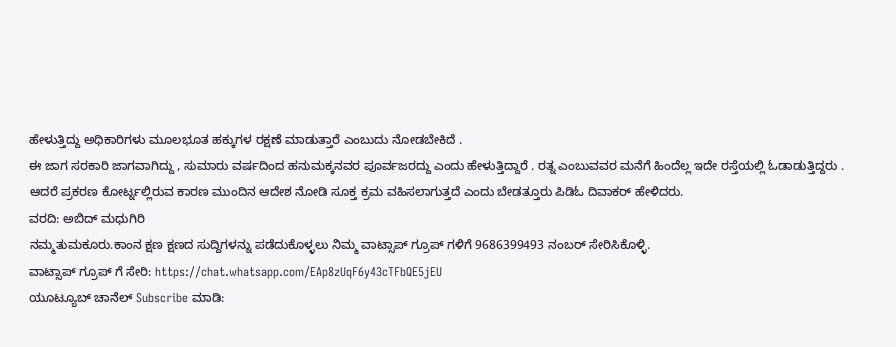ಹೇಳುತ್ತಿದ್ದು ಅಧಿಕಾರಿಗಳು ಮೂಲಭೂತ ಹಕ್ಕುಗಳ ರಕ್ಷಣೆ ಮಾಡುತ್ತಾರೆ ಎಂಬುದು ನೋಡಬೇಕಿದೆ .
ಈ ಜಾಗ ಸರಕಾರಿ ಜಾಗವಾಗಿದ್ದು , ಸುಮಾರು ವರ್ಷದಿಂದ ಹನುಮಕ್ಕನವರ ಪೂರ್ವಜರದ್ದು ಎಂದು ಹೇಳುತ್ತಿದ್ದಾರೆ . ರತ್ನ ಎಂಬುವವರ ಮನೆಗೆ ಹಿಂದೆಲ್ಲ ಇದೇ ರಸ್ತೆಯಲ್ಲಿ ಓಡಾಡುತ್ತಿದ್ದರು . ಆದರೆ ಪ್ರಕರಣ ಕೋರ್ಟ್ನಲ್ಲಿರುವ ಕಾರಣ ಮುಂದಿನ ಆದೇಶ ನೋಡಿ ಸೂಕ್ತ ಕ್ರಮ ವಹಿಸಲಾಗುತ್ತದೆ ಎಂದು ಬೇಡತ್ತೂರು ಪಿಡಿಓ ದಿವಾಕರ್ ಹೇಳಿದರು.
ವರದಿ: ಅಬಿದ್ ಮಧುಗಿರಿ
ನಮ್ಮತುಮಕೂರು.ಕಾಂನ ಕ್ಷಣ ಕ್ಷಣದ ಸುದ್ದಿಗಳನ್ನು ಪಡೆದುಕೊಳ್ಳಲು ನಿಮ್ಮ ವಾಟ್ಸಾಪ್ ಗ್ರೂಪ್ ಗಳಿಗೆ 9686399493 ನಂಬರ್ ಸೇರಿಸಿಕೊಳ್ಳಿ.
ವಾಟ್ಸಾಪ್ ಗ್ರೂಪ್ ಗೆ ಸೇರಿ: https://chat.whatsapp.com/EAp8zUqF6y43cTFbQE5jEU
ಯೂಟ್ಯೂಬ್ ಚಾನೆಲ್ Subscribe ಮಾಡಿ: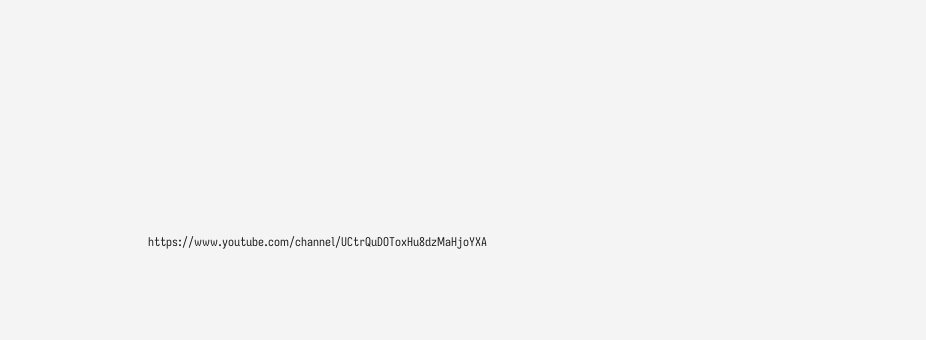https://www.youtube.com/channel/UCtrQuDOToxHu8dzMaHjoYXA